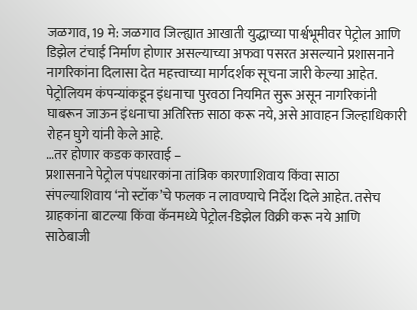जळगाव, 19 मे: जळगाव जिल्ह्यात आखाती युद्धाच्या पार्श्वभूमीवर पेट्रोल आणि डिझेल टंचाई निर्माण होणार असल्याच्या अफवा पसरत असल्याने प्रशासनाने नागरिकांना दिलासा देत महत्त्वाच्या मार्गदर्शक सूचना जारी केल्या आहेत. पेट्रोलियम कंपन्यांकडून इंधनाचा पुरवठा नियमित सुरू असून नागरिकांनी घाबरून जाऊन इंधनाचा अतिरिक्त साठा करू नये, असे आवाहन जिल्हाधिकारी रोहन घुगे यांनी केले आहे.
…तर होणार कडक कारवाई –
प्रशासनाने पेट्रोल पंपधारकांना तांत्रिक कारणाशिवाय किंवा साठा संपल्याशिवाय ‘नो स्टॉक’चे फलक न लावण्याचे निर्देश दिले आहेत. तसेच ग्राहकांना बाटल्या किंवा कॅनमध्ये पेट्रोल-डिझेल विक्री करू नये आणि साठेबाजी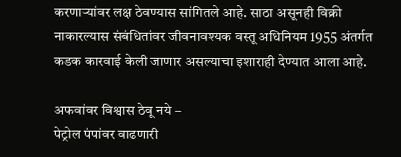करणाऱ्यांवर लक्ष ठेवण्यास सांगितले आहे. साठा असूनही विक्री नाकारल्यास संबंधितांवर जीवनावश्यक वस्तू अधिनियम 1955 अंतर्गत कडक कारवाई केली जाणार असल्याचा इशाराही देण्यात आला आहे.

अफवांवर विश्वास ठेवू नये –
पेट्रोल पंपांवर वाढणारी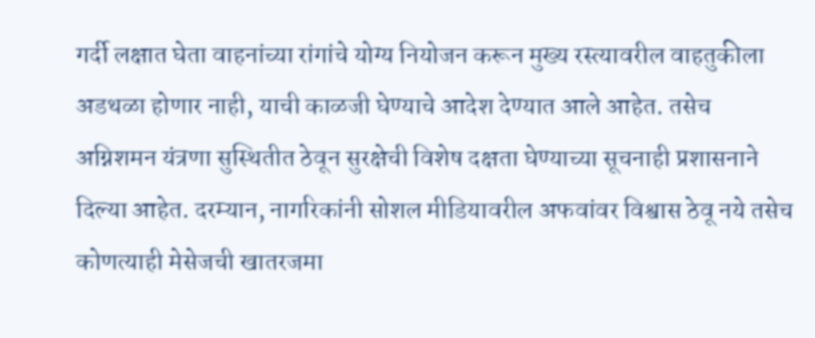गर्दी लक्षात घेता वाहनांच्या रांगांचे योग्य नियोजन करून मुख्य रस्त्यावरील वाहतुकीला अडथळा होणार नाही, याची काळजी घेण्याचे आदेश देण्यात आले आहेत. तसेच अग्निशमन यंत्रणा सुस्थितीत ठेवून सुरक्षेची विशेष दक्षता घेण्याच्या सूचनाही प्रशासनाने दिल्या आहेत. दरम्यान, नागरिकांनी सोशल मीडियावरील अफवांवर विश्वास ठेवू नये तसेच कोणत्याही मेसेजची खातरजमा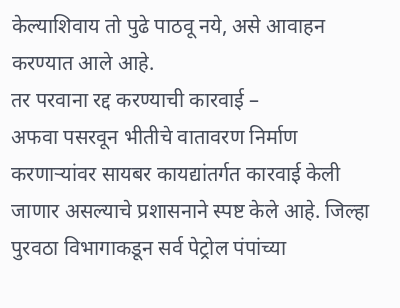केल्याशिवाय तो पुढे पाठवू नये, असे आवाहन करण्यात आले आहे.
तर परवाना रद्द करण्याची कारवाई –
अफवा पसरवून भीतीचे वातावरण निर्माण करणाऱ्यांवर सायबर कायद्यांतर्गत कारवाई केली जाणार असल्याचे प्रशासनाने स्पष्ट केले आहे. जिल्हा पुरवठा विभागाकडून सर्व पेट्रोल पंपांच्या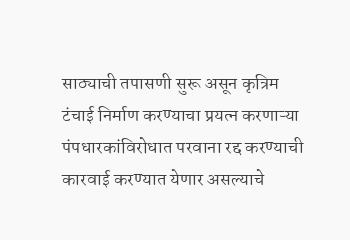साठ्याची तपासणी सुरू असून कृत्रिम टंचाई निर्माण करण्याचा प्रयत्न करणाऱ्या पंपधारकांविरोधात परवाना रद्द करण्याची कारवाई करण्यात येणार असल्याचे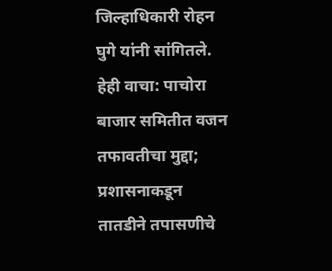जिल्हाधिकारी रोहन घुगे यांनी सांगितले.
हेही वाचा: पाचोरा बाजार समितीत वजन तफावतीचा मुद्दा; प्रशासनाकडून तातडीने तपासणीचे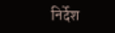निर्देश